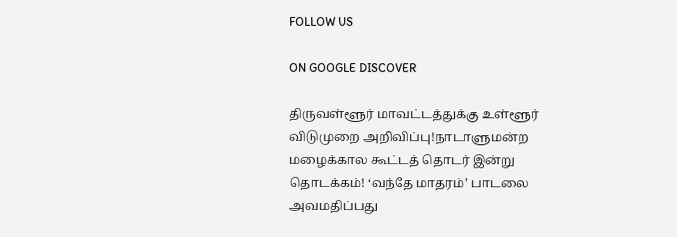FOLLOW US

ON GOOGLE DISCOVER

திருவள்ளூர் மாவட்டத்துக்கு உள்ளூர் விடுமுறை அறிவிப்பு!நாடாளுமன்ற மழைக்கால கூட்டத் தொடர் இன்று தொடக்கம்! ‘வந்தே மாதரம்’ பாடலை அவமதிப்பது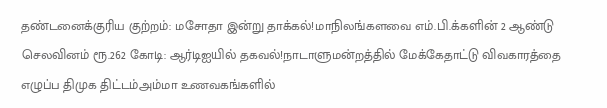தண்டனைக்குரிய குற்றம்: மசோதா இன்று தாக்கல்!மாநிலங்களவை எம்.பி.க்களின் 2 ஆண்டு செலவினம் ரூ.262 கோடி: ஆர்டிஐயில் தகவல்!நாடாளுமன்றத்தில் மேக்கேதாட்டு விவகாரத்தை எழுப்ப திமுக திட்டம்அம்மா உணவகங்களில்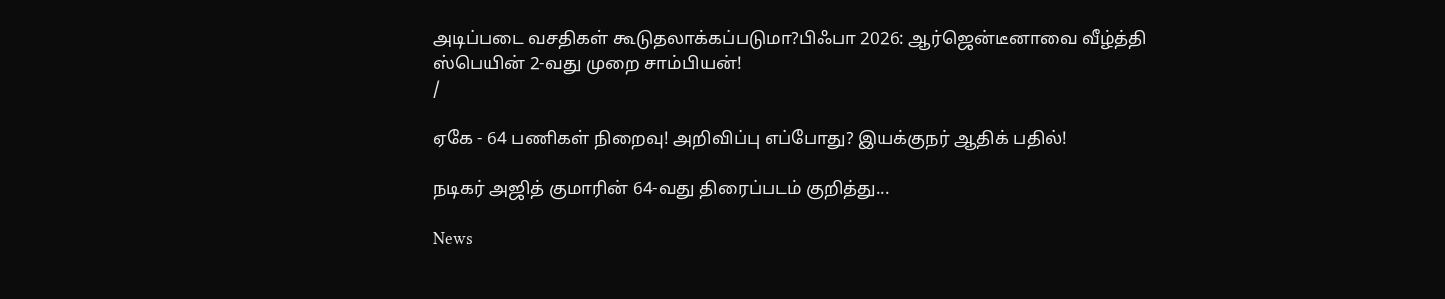அடிப்படை வசதிகள் கூடுதலாக்கப்படுமா?பிஃபா 2026: ஆர்ஜென்டீனாவை வீழ்த்தி ஸ்பெயின் 2-வது முறை சாம்பியன்!
/

ஏகே - 64 பணிகள் நிறைவு! அறிவிப்பு எப்போது? இயக்குநர் ஆதிக் பதில்!

நடிகர் அஜித் குமாரின் 64-வது திரைப்படம் குறித்து...

News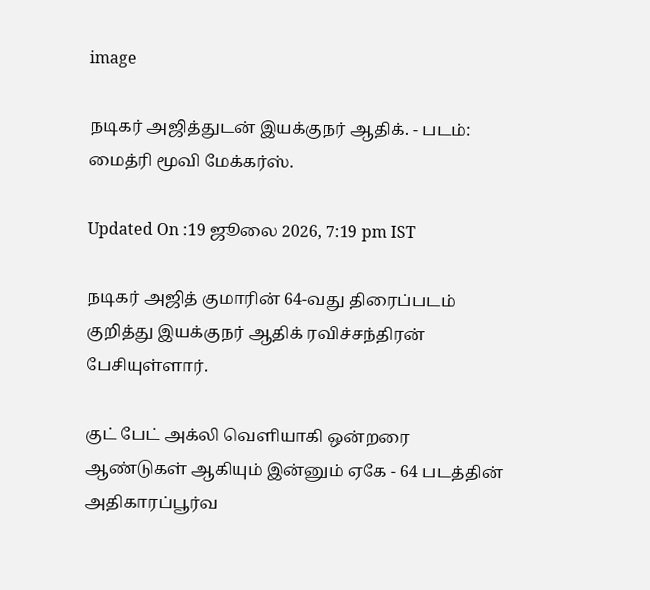image

நடிகர் அஜித்துடன் இயக்குநர் ஆதிக். - படம்: மைத்ரி மூவி மேக்கர்ஸ்.

Updated On :19 ஜூலை 2026, 7:19 pm IST

நடிகர் அஜித் குமாரின் 64-வது திரைப்படம் குறித்து இயக்குநர் ஆதிக் ரவிச்சந்திரன் பேசியுள்ளார்.

குட் பேட் அக்லி வெளியாகி ஒன்றரை ஆண்டுகள் ஆகியும் இன்னும் ஏகே - 64 படத்தின் அதிகாரப்பூர்வ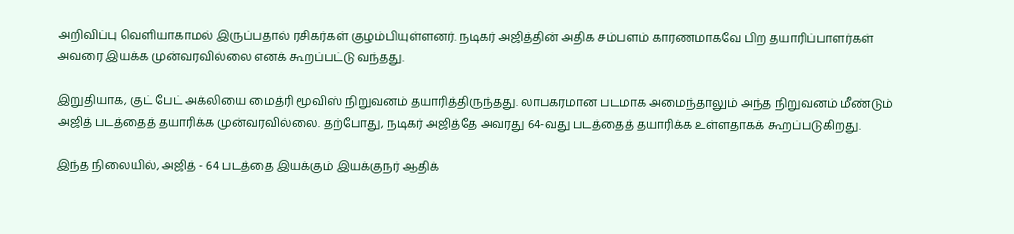அறிவிப்பு வெளியாகாமல் இருப்பதால் ரசிகர்கள் குழம்பியுள்ளனர். நடிகர் அஜித்தின் அதிக சம்பளம் காரணமாகவே பிற தயாரிப்பாளர்கள் அவரை இயக்க முன்வரவில்லை எனக் கூறப்பட்டு வந்தது.

இறுதியாக, குட் பேட் அக்லியை மைத்ரி மூவிஸ் நிறுவனம் தயாரித்திருந்தது. லாபகரமான படமாக அமைந்தாலும் அந்த நிறுவனம் மீண்டும் அஜித் படத்தைத் தயாரிக்க முன்வரவில்லை. தற்போது, நடிகர் அஜித்தே அவரது 64-வது படத்தைத் தயாரிக்க உள்ளதாகக் கூறப்படுகிறது.

இந்த நிலையில், அஜித் - 64 படத்தை இயக்கும் இயக்குநர் ஆதிக்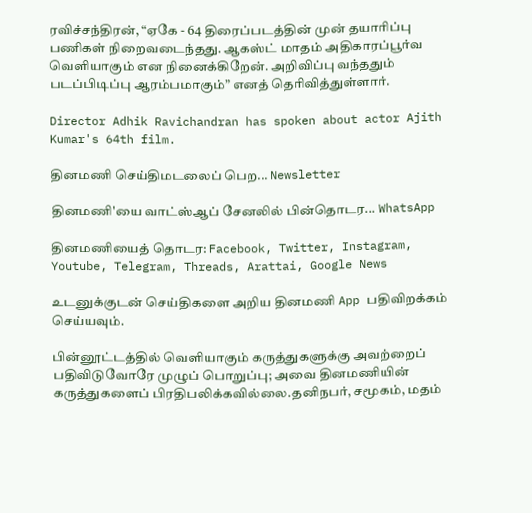ரவிச்சந்திரன், “ஏகே - 64 திரைப்படத்தின் முன் தயாரிப்பு பணிகள் நிறைவடைந்தது. ஆகஸ்ட் மாதம் அதிகாரப்பூர்வ வெளியாகும் என நினைக்கிறேன். அறிவிப்பு வந்ததும் படப்பிடிப்பு ஆரம்பமாகும்” எனத் தெரிவித்துள்ளார்.

Director Adhik Ravichandran has spoken about actor Ajith Kumar's 64th film.

தினமணி செய்திமடலைப் பெற... Newsletter

தினமணி'யை வாட்ஸ்ஆப் சேனலில் பின்தொடர... WhatsApp

தினமணியைத் தொடர: Facebook, Twitter, Instagram, Youtube, Telegram, Threads, Arattai, Google News

உடனுக்குடன் செய்திகளை அறிய தினமணி App பதிவிறக்கம் செய்யவும்.

பின்னூட்டத்தில் வெளியாகும் கருத்துகளுக்கு அவற்றைப் பதிவிடுவோரே முழுப் பொறுப்பு; அவை தினமணியின் கருத்துகளைப் பிரதிபலிக்கவில்லை.தனிநபர், சமூகம், மதம்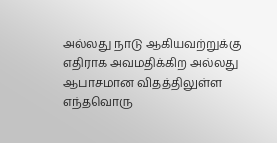அல்லது நாடு ஆகியவற்றுக்கு எதிராக அவமதிக்கிற அல்லது ஆபாசமான விதத்திலுள்ள எந்தவொரு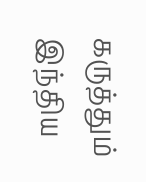கருத்தும் இந்திய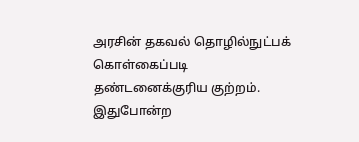அரசின் தகவல் தொழில்நுட்பக் கொள்கைப்படி தண்டனைக்குரிய குற்றம். இதுபோன்ற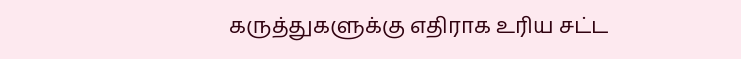கருத்துகளுக்கு எதிராக உரிய சட்ட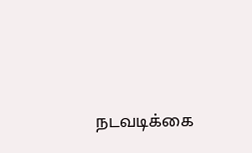நடவடிக்கை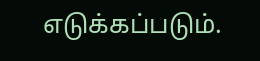எடுக்கப்படும்.